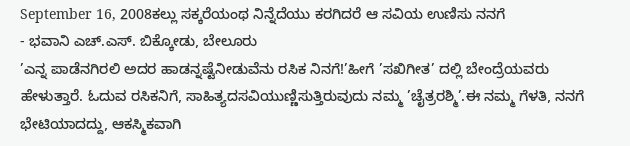September 16, 2008ಕಲ್ಲು ಸಕ್ಕರೆಯಂಥ ನಿನ್ನೆದೆಯು ಕರಗಿದರೆ ಆ ಸವಿಯ ಉಣಿಸು ನನಗೆ
- ಭವಾನಿ ಎಚ್.ಎಸ್. ಬಿಕ್ಕೋಡು, ಬೇಲೂರು
’ಎನ್ನ ಪಾಡೆನಗಿರಲಿ ಅದರ ಹಾಡನ್ನಷ್ಟೆನೀಡುವೆನು ರಸಿಕ ನಿನಗೆ!’ಹೀಗೆ ’ಸಖಿಗೀತ’ ದಲ್ಲಿ ಬೇಂದ್ರೆಯವರು ಹೇಳುತ್ತಾರೆ. ಓದುವ ರಸಿಕನಿಗೆ, ಸಾಹಿತ್ಯದಸವಿಯುಣ್ಣಿಸುತ್ತಿರುವುದು ನಮ್ಮ ’ಚೈತ್ರರಶ್ಮಿ’.ಈ ನಮ್ಮ ಗೆಳತಿ, ನನಗೆ ಭೇಟಿಯಾದದ್ದು, ಆಕಸ್ಮಿಕವಾಗಿ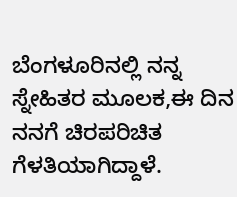ಬೆಂಗಳೂರಿನಲ್ಲಿ ನನ್ನ ಸ್ನೇಹಿತರ ಮೂಲಕ,ಈ ದಿನ ನನಗೆ ಚಿರಪರಿಚಿತ ಗೆಳತಿಯಾಗಿದ್ದಾಳೆ.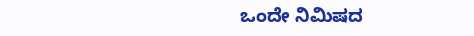ಒಂದೇ ನಿಮಿಷದ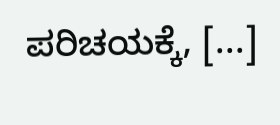ಪರಿಚಯಕ್ಕೆ, [...]